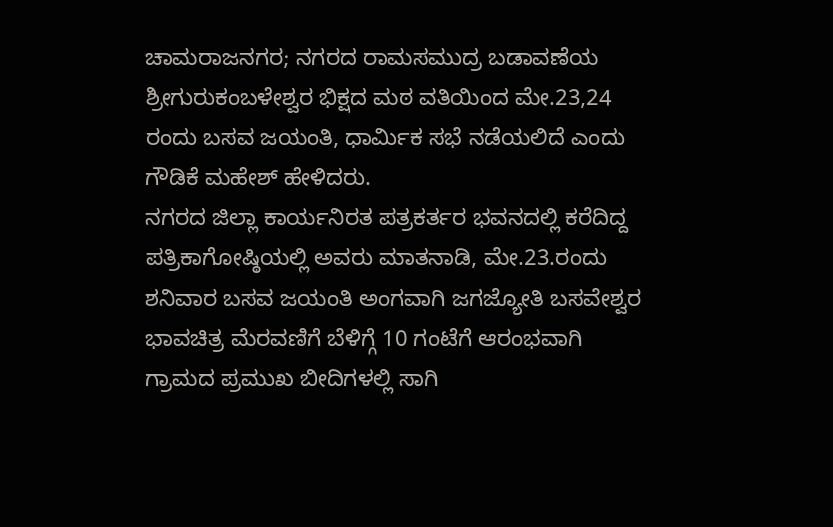ಚಾಮರಾಜನಗರ; ನಗರದ ರಾಮಸಮುದ್ರ ಬಡಾವಣೆಯ ಶ್ರೀಗುರುಕಂಬಳೇಶ್ವರ ಭಿಕ್ಷದ ಮಠ ವತಿಯಿಂದ ಮೇ.23,24 ರಂದು ಬಸವ ಜಯಂತಿ, ಧಾರ್ಮಿಕ ಸಭೆ ನಡೆಯಲಿದೆ ಎಂದು ಗೌಡಿಕೆ ಮಹೇಶ್ ಹೇಳಿದರು.
ನಗರದ ಜಿಲ್ಲಾ ಕಾರ್ಯನಿರತ ಪತ್ರಕರ್ತರ ಭವನದಲ್ಲಿ ಕರೆದಿದ್ದ ಪತ್ರಿಕಾಗೋಷ್ಠಿಯಲ್ಲಿ ಅವರು ಮಾತನಾಡಿ, ಮೇ.23.ರಂದು ಶನಿವಾರ ಬಸವ ಜಯಂತಿ ಅಂಗವಾಗಿ ಜಗಜ್ಯೋತಿ ಬಸವೇಶ್ವರ ಭಾವಚಿತ್ರ ಮೆರವಣಿಗೆ ಬೆಳಿಗ್ಗೆ 10 ಗಂಟೆಗೆ ಆರಂಭವಾಗಿ ಗ್ರಾಮದ ಪ್ರಮುಖ ಬೀದಿಗಳಲ್ಲಿ ಸಾಗಿ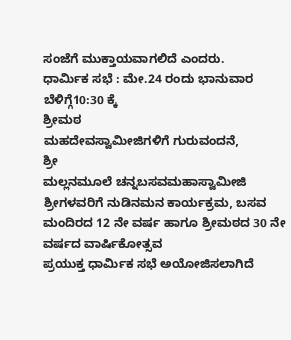ಸಂಜೆಗೆ ಮುಕ್ತಾಯವಾಗಲಿದೆ ಎಂದರು.
ಧಾರ್ಮಿಕ ಸಭೆ : ಮೇ.24 ರಂದು ಭಾನುವಾರ ಬೆಳಿಗ್ಗೆ10:30 ಕ್ಕೆ
ಶ್ರೀಮಠ
ಮಹದೇವಸ್ವಾಮೀಜಿಗಳಿಗೆ ಗುರುವಂದನೆ,
ಶ್ರೀ
ಮಲ್ಲನಮೂಲೆ ಚನ್ನಬಸವಮಹಾಸ್ವಾಮೀಜಿ ಶ್ರೀಗಳವರಿಗೆ ನುಡಿನಮನ ಕಾರ್ಯಕ್ರಮ, ಬಸವ ಮಂದಿರದ 12 ನೇ ವರ್ಷ ಹಾಗೂ ಶ್ರೀಮಠದ 30 ನೇ ವರ್ಷದ ವಾರ್ಷಿಕೋತ್ಸವ
ಪ್ರಯುಕ್ತ ಧಾರ್ಮಿಕ ಸಭೆ ಅಯೋಜಿಸಲಾಗಿದೆ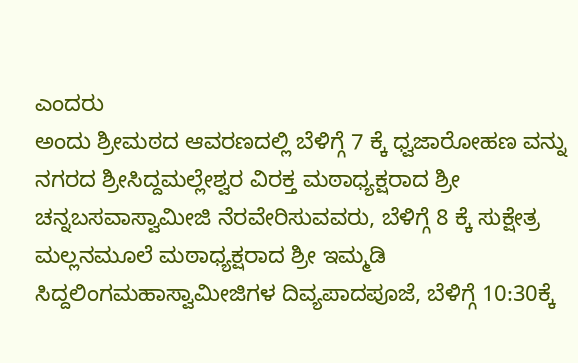ಎಂದರು
ಅಂದು ಶ್ರೀಮಠದ ಆವರಣದಲ್ಲಿ ಬೆಳಿಗ್ಗೆ 7 ಕ್ಕೆ ಧ್ವಜಾರೋಹಣ ವನ್ನು ನಗರದ ಶ್ರೀಸಿದ್ದಮಲ್ಲೇಶ್ವರ ವಿರಕ್ತ ಮಠಾಧ್ಯಕ್ಷರಾದ ಶ್ರೀ ಚನ್ನಬಸವಾಸ್ವಾಮೀಜಿ ನೆರವೇರಿಸುವವರು, ಬೆಳಿಗ್ಗೆ 8 ಕ್ಕೆ ಸುಕ್ಷೇತ್ರ ಮಲ್ಲನಮೂಲೆ ಮಠಾಧ್ಯಕ್ಷರಾದ ಶ್ರೀ ಇಮ್ಮಡಿ ಸಿದ್ದಲಿಂಗಮಹಾಸ್ವಾಮೀಜಿಗಳ ದಿವ್ಯಪಾದಪೂಜೆ, ಬೆಳಿಗ್ಗೆ 10:30ಕ್ಕೆ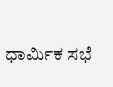ಧಾರ್ಮಿಕ ಸಭೆ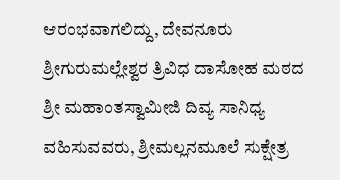ಆರಂಭವಾಗಲಿದ್ದು, ದೇವನೂರು ಶ್ರೀಗುರುಮಲ್ಲೇಶ್ವರ ತ್ರಿವಿಧ ದಾಸೋಹ ಮಠದ ಶ್ರೀ ಮಹಾಂತಸ್ವಾಮೀಜಿ ದಿವ್ಯ ಸಾನಿಧ್ಯ ವಹಿಸುವವರು, ಶ್ರೀಮಲ್ಲನಮೂಲೆ ಸುಕ್ಷೇತ್ರ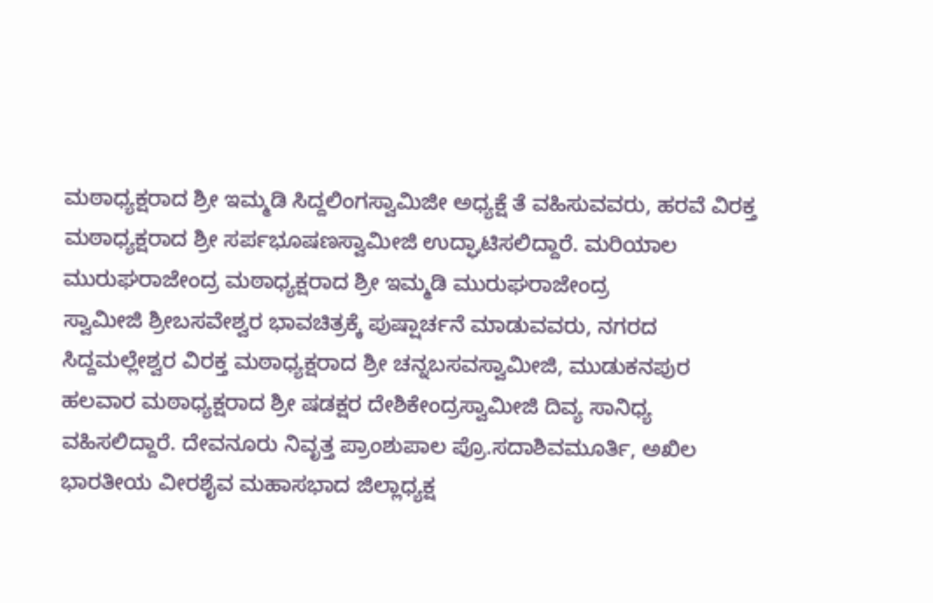ಮಠಾಧ್ಯಕ್ಷರಾದ ಶ್ರೀ ಇಮ್ಮಡಿ ಸಿದ್ದಲಿಂಗಸ್ವಾಮಿಜೀ ಅಧ್ಯಕ್ಷೆ ತೆ ವಹಿಸುವವರು, ಹರವೆ ವಿರಕ್ತ ಮಠಾಧ್ಯಕ್ಷರಾದ ಶ್ರೀ ಸರ್ಪಭೂಷಣಸ್ವಾಮೀಜಿ ಉದ್ಘಾಟಿಸಲಿದ್ದಾರೆ. ಮರಿಯಾಲ ಮುರುಘರಾಜೇಂದ್ರ ಮಠಾಧ್ಯಕ್ಷರಾದ ಶ್ರೀ ಇಮ್ಮಡಿ ಮುರುಘರಾಜೇಂದ್ರ
ಸ್ವಾಮೀಜಿ ಶ್ರೀಬಸವೇಶ್ವರ ಭಾವಚಿತ್ರಕ್ಕೆ ಪುಷ್ಷಾರ್ಚನೆ ಮಾಡುವವರು, ನಗರದ ಸಿದ್ದಮಲ್ಲೇಶ್ವರ ವಿರಕ್ತ ಮಠಾಧ್ಯಕ್ಷರಾದ ಶ್ರೀ ಚನ್ನಬಸವಸ್ವಾಮೀಜಿ, ಮುಡುಕನಪುರ ಹಲವಾರ ಮಠಾಧ್ಯಕ್ಷರಾದ ಶ್ರೀ ಷಡಕ್ಷರ ದೇಶಿಕೇಂದ್ರಸ್ವಾಮೀಜಿ ದಿವ್ಯ ಸಾನಿಧ್ಯ ವಹಿಸಲಿದ್ದಾರೆ. ದೇವನೂರು ನಿವೃತ್ತ ಪ್ರಾಂಶುಪಾಲ ಪ್ರೊ.ಸದಾಶಿವಮೂರ್ತಿ, ಅಖಿಲ ಭಾರತೀಯ ವೀರಶೈವ ಮಹಾಸಭಾದ ಜಿಲ್ಲಾಧ್ಯಕ್ಷ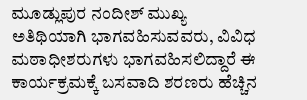ಮೂಡ್ಲುಪುರ ನಂದೀಶ್ ಮುಖ್ಯ ಅತಿಥಿಯಾಗಿ ಭಾಗವಹಿಸುವವರು, ವಿವಿಧ ಮಠಾಧೀಶರುಗಳು ಭಾಗವಹಿಸಲಿದ್ದಾರೆ ಈ ಕಾರ್ಯಕ್ರಮಕ್ಕೆ ಬಸವಾದಿ ಶರಣರು ಹೆಚ್ಚಿನ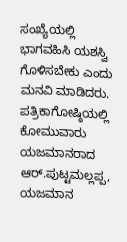ಸಂಖ್ಯೆಯಲ್ಲಿ ಭಾಗವಹಿಸಿ ಯಶಸ್ವಿ ಗೊಳಿಸಬೇಕು ಎಂದು ಮನವಿ ಮಾಡಿದರು.
ಪತ್ರಿಕಾಗೋಷ್ಠಿಯಲ್ಲಿ ಕೋಮುವಾರು ಯಜಮಾನರಾದ ಆರ್.ಪುಟ್ಟಮಲ್ಲಪ್ಪ, ಯಜಮಾನ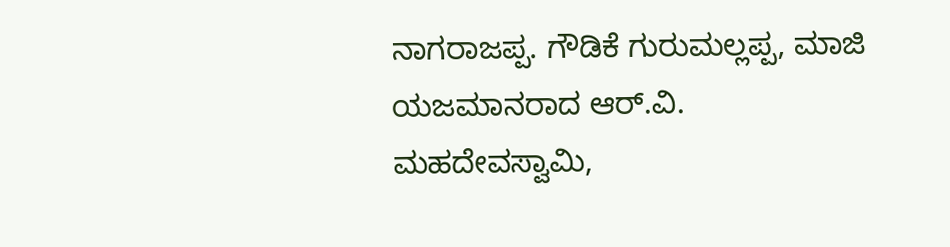ನಾಗರಾಜಪ್ಪ. ಗೌಡಿಕೆ ಗುರುಮಲ್ಲಪ್ಪ, ಮಾಜಿ ಯಜಮಾನರಾದ ಆರ್.ವಿ.
ಮಹದೇವಸ್ವಾಮಿ,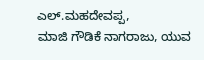ಎಲ್.ಮಹದೇವಪ್ಪ,
ಮಾಜಿ ಗೌಡಿಕೆ ನಾಗರಾಜು, ಯುವ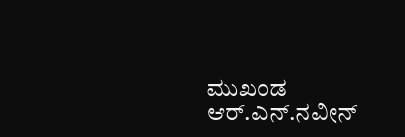ಮುಖಂಡ ಆರ್.ಎನ್.ನವೀನ್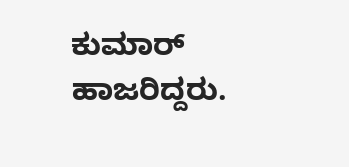ಕುಮಾರ್ ಹಾಜರಿದ್ದರು.